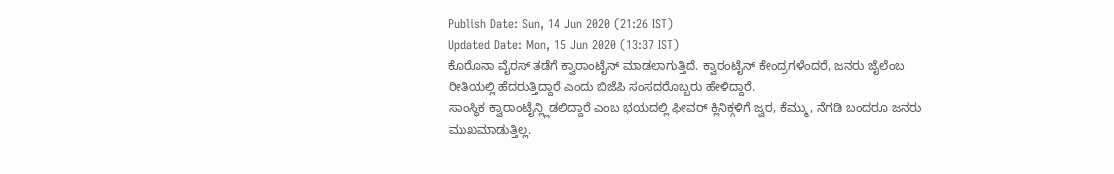Publish Date: Sun, 14 Jun 2020 (21:26 IST)
Updated Date: Mon, 15 Jun 2020 (13:37 IST)
ಕೊರೊನಾ ವೈರಸ್ ತಡೆಗೆ ಕ್ವಾರಾಂಟೈನ್ ಮಾಡಲಾಗುತ್ತಿದೆ. ಕ್ವಾರಂಟೈನ್ ಕೇಂದ್ರಗಳೆಂದರೆ, ಜನರು ಜೈಲೆಂಬ ರೀತಿಯಲ್ಲಿ ಹೆದರುತ್ತಿದ್ದಾರೆ ಎಂದು ಬಿಜೆಪಿ ಸಂಸದರೊಬ್ಬರು ಹೇಳಿದ್ದಾರೆ.
ಸಾಂಸ್ಥಿಕ ಕ್ವಾರಾಂಟೈನ್ಲ್ಲಿಡಲಿದ್ದಾರೆ ಎಂಬ ಭಯದಲ್ಲಿ ಫೀವರ್ ಕ್ಲಿನಿಕ್ಗಳಿಗೆ ಜ್ವರ, ಕೆಮ್ಮು, ನೆಗಡಿ ಬಂದರೂ ಜನರು ಮುಖಮಾಡುತ್ತಿಲ್ಲ.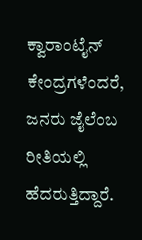ಕ್ವಾರಾಂಟೈನ್ ಕೇಂದ್ರಗಳೆಂದರೆ, ಜನರು ಜೈಲೆಂಬ ರೀತಿಯಲ್ಲಿ ಹೆದರುತ್ತಿದ್ದಾರೆ.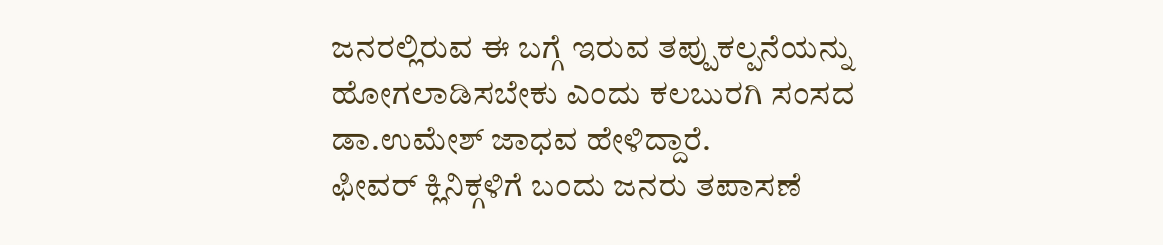ಜನರಲ್ಲಿರುವ ಈ ಬಗ್ಗೆ ಇರುವ ತಪ್ಪುಕಲ್ಪನೆಯನ್ನು ಹೋಗಲಾಡಿಸಬೇಕು ಎಂದು ಕಲಬುರಗಿ ಸಂಸದ ಡಾ.ಉಮೇಶ್ ಜಾಧವ ಹೇಳಿದ್ದಾರೆ.
ಫೀವರ್ ಕ್ಲಿನಿಕ್ಗಳಿಗೆ ಬಂದು ಜನರು ತಪಾಸಣೆ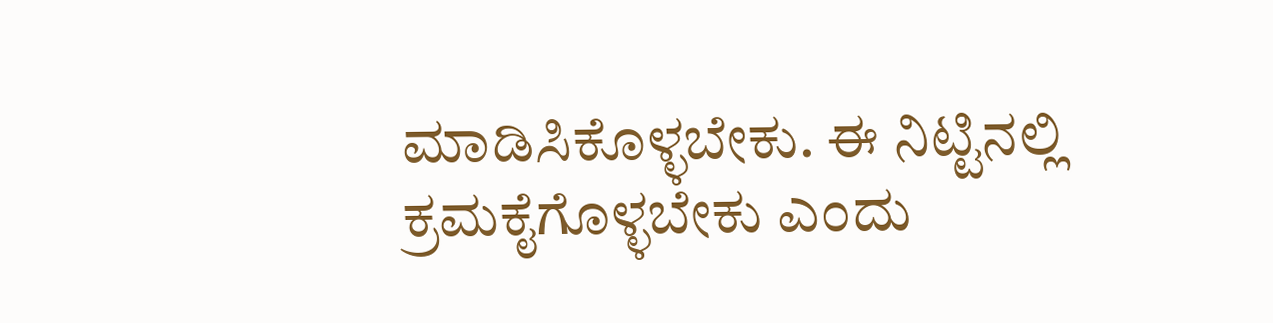ಮಾಡಿಸಿಕೊಳ್ಳಬೇಕು. ಈ ನಿಟ್ಟಿನಲ್ಲಿ ಕ್ರಮಕೈಗೊಳ್ಳಬೇಕು ಎಂದು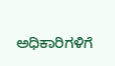ಅಧಿಕಾರಿಗಳಿಗೆ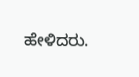ಹೇಳಿದರು.